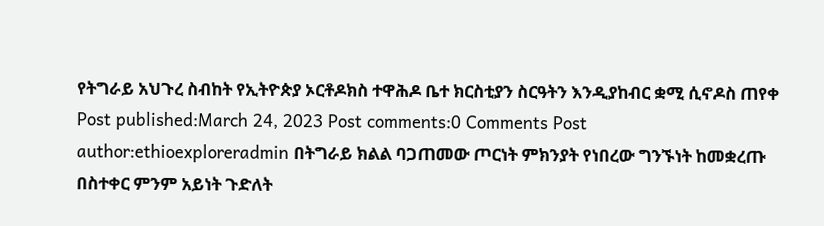የትግራይ አህጉረ ስብከት የኢትዮጵያ ኦርቶዶክስ ተዋሕዶ ቤተ ክርስቲያን ስርዓትን እንዲያከብር ቋሚ ሲኖዶስ ጠየቀ Post published:March 24, 2023 Post comments:0 Comments Post author:ethioexploreradmin በትግራይ ክልል ባጋጠመው ጦርነት ምክንያት የነበረው ግንኙነት ከመቋረጡ በስተቀር ምንም አይነት ጉድለት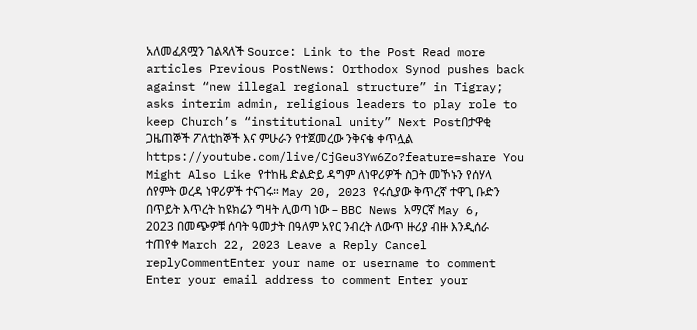አለመፈጸሟን ገልጻለች Source: Link to the Post Read more articles Previous PostNews: Orthodox Synod pushes back against “new illegal regional structure” in Tigray; asks interim admin, religious leaders to play role to keep Church’s “institutional unity” Next Postበታዋቂ ጋዜጠኞች ፖለቲከኞች እና ምሁራን የተጀመረው ንቅናቄ ቀጥሏል https://youtube.com/live/CjGeu3Yw6Zo?feature=share You Might Also Like የተከዜ ድልድይ ዳግም ለነዋሪዎች ስጋት መኾኑን የሰሃላ ሰየምት ወረዳ ነዋሪዎች ተናገሩ። May 20, 2023 የሩሲያው ቅጥረኛ ተዋጊ ቡድን በጥይት እጥረት ከዩክሬን ግዛት ሊወጣ ነው – BBC News አማርኛ May 6, 2023 በመጭዎቹ ሰባት ዓመታት በዓለም አየር ንብረት ለውጥ ዙሪያ ብዙ እንዲሰራ ተጠየቀ March 22, 2023 Leave a Reply Cancel replyCommentEnter your name or username to comment Enter your email address to comment Enter your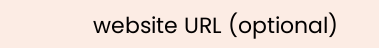website URL (optional)